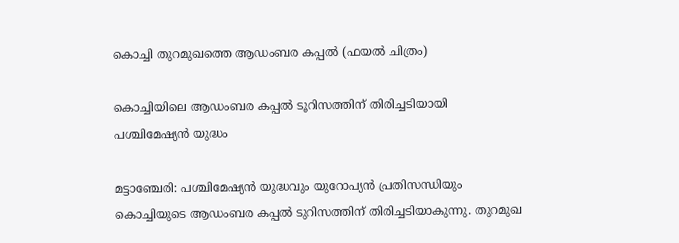കൊച്ചി തുറമുഖത്തെ ആഡംബര കപ്പൽ (ഫയൽ ചിത്രം)

കൊച്ചിയിലെ ആഡംബര കപ്പൽ ടൂറിസത്തിന് തിരിച്ചടിയായി പശ്ചിമേഷ്യൻ യുദ്ധം

മട്ടാഞ്ചേരി: പശ്ചിമേഷ്യൻ യുദ്ധവും യുറോപ്യൻ പ്രതിസന്ധിയും കൊച്ചിയുടെ ആഡംബര കപ്പൽ ടുറിസത്തിന് തിരിച്ചടിയാകുന്നു. തുറമുഖ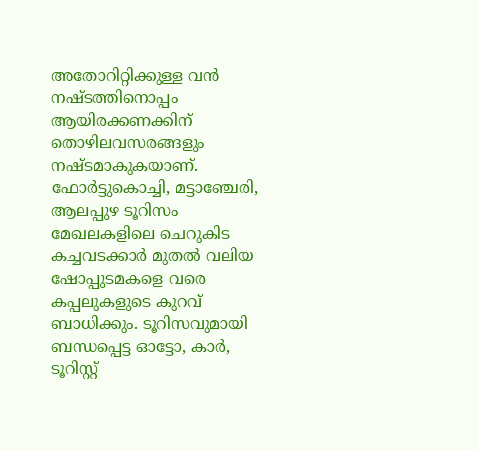അതോറിറ്റിക്കുള്ള വൻ നഷ്ടത്തിനൊപ്പം ആയിരക്കണക്കിന് തൊഴിലവസരങ്ങളും നഷ്ടമാകുകയാണ്. ഫോർട്ടുകൊച്ചി, മട്ടാഞ്ചേരി, ആലപ്പുഴ ടൂറിസം മേഖലകളിലെ ചെറുകിട കച്ചവടക്കാർ മുതൽ വലിയ ഷോപ്പുടമകളെ വരെ കപ്പലുകളുടെ കുറവ് ബാധിക്കും. ടൂറിസവുമായി ബന്ധപ്പെട്ട ഓട്ടോ, കാർ, ടൂറിസ്റ്റ്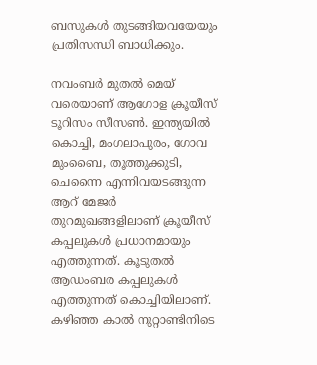ബസുകൾ തുടങ്ങിയവയേയും പ്രതിസന്ധി ബാധിക്കും.

നവംബർ മുതൽ മെയ് വരെയാണ് ആഗോള ക്രൂയീസ് ടൂറിസം സീസൺ. ഇന്ത്യയിൽ കൊച്ചി, മംഗലാപുരം, ഗോവ മുംബൈ, തൂത്തുക്കുടി, ചെന്നൈ എന്നിവയടങ്ങുന്ന ആറ് മേജർ തുറമുഖങ്ങളിലാണ് ക്രൂയീസ് കപ്പലുകൾ പ്രധാനമായും എത്തുന്നത്. കൂടുതൽ ആഡംബര കപ്പലുകൾ എത്തുന്നത് കൊച്ചിയിലാണ്. കഴിഞ്ഞ കാൽ നുറ്റാണ്ടിനിടെ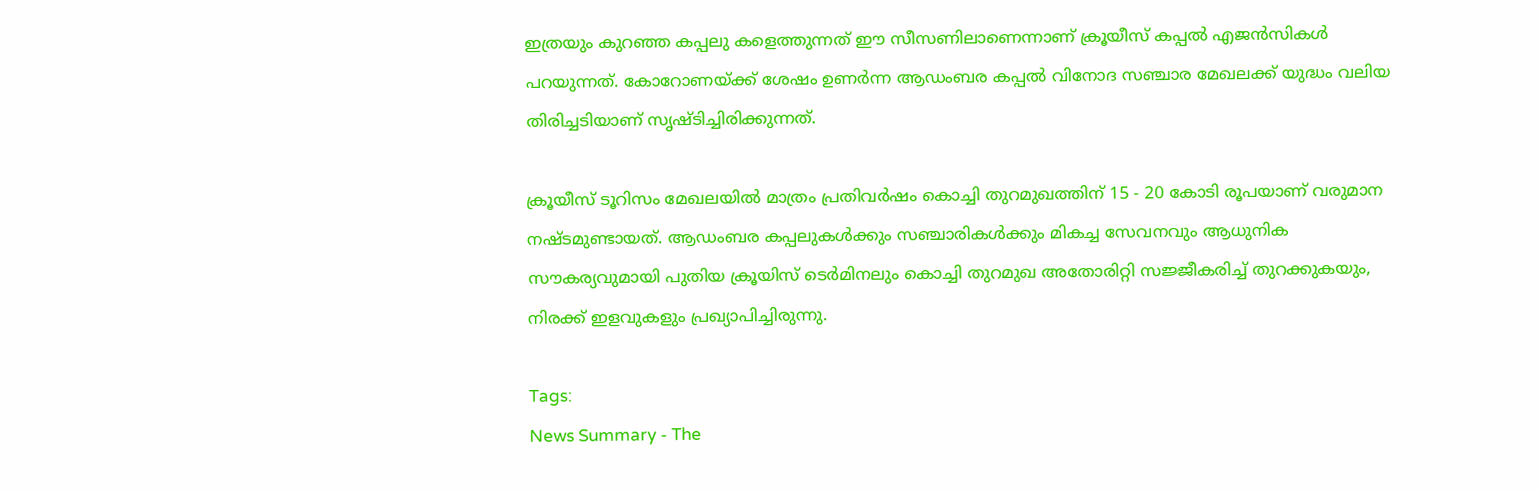ഇത്രയും കുറഞ്ഞ കപ്പലു കളെത്തുന്നത് ഈ സീസണിലാണെന്നാണ് ക്രൂയീസ് കപ്പൽ എജൻസികൾ പറയുന്നത്. കോറോണയ്ക്ക് ശേഷം ഉണർന്ന ആഡംബര കപ്പൽ വിനോദ സഞ്ചാര മേഖലക്ക് യുദ്ധം വലിയ തിരിച്ചടിയാണ് സൃഷ്ടിച്ചിരിക്കുന്നത്.

ക്രൂയീസ് ടൂറിസം മേഖലയിൽ മാത്രം പ്രതിവർഷം കൊച്ചി തുറമുഖത്തിന് 15 - 20 കോടി രൂപയാണ് വരുമാന നഷ്ടമുണ്ടായത്. ആഡംബര കപ്പലുകൾക്കും സഞ്ചാരികൾക്കും മികച്ച സേവനവും ആധുനിക സൗകര്യവുമായി പുതിയ ക്രൂയിസ് ടെർമിനലും കൊച്ചി തുറമുഖ അതോരിറ്റി സജ്ജീകരിച്ച് തുറക്കുകയും, നിരക്ക് ഇളവുകളും പ്രഖ്യാപിച്ചിരുന്നു.

Tags:
News Summary - The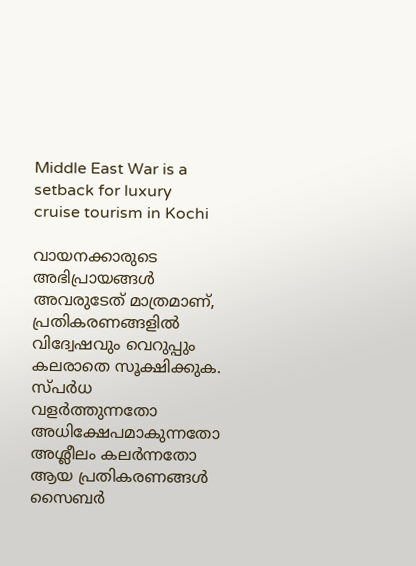Middle East War is a setback for luxury cruise tourism in Kochi

വായനക്കാരുടെ അഭിപ്രായങ്ങള്‍ അവരുടേത് മാത്രമാണ്, പ്രതികരണങ്ങളിൽ വിദ്വേഷവും വെറുപ്പും കലരാതെ സൂക്ഷിക്കുക. സ്പർധ വളർത്തുന്നതോ അധിക്ഷേപമാകുന്നതോ അശ്ലീലം കലർന്നതോ ആയ പ്രതികരണങ്ങൾ സൈബർ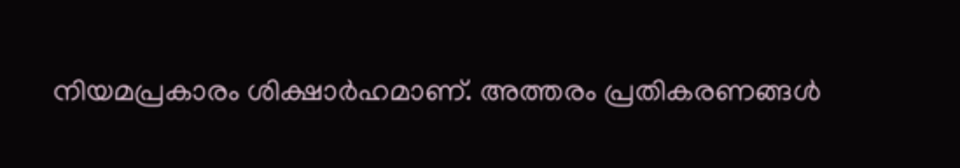നിയമപ്രകാരം ശിക്ഷാർഹമാണ്. അത്തരം പ്രതികരണങ്ങൾ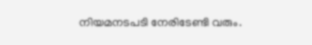നിയമനടപടി നേരിടേണ്ടി വരും.